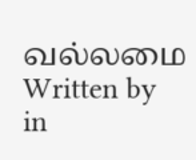வல்லமை
Written by
in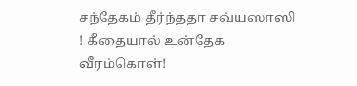சந்தேகம் தீர்ந்ததா சவ்யஸாஸி ! கீதையால் உன்தேக வீரம்கொள்!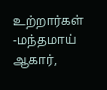உற்றார்கள் -மந்தமாய் ஆகார்,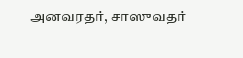அனவரதர், சாஸுவதர்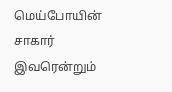மெய்போயின் சாகார் இவரென்றும்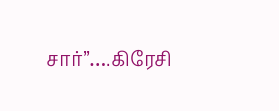சார்”….கிரேசி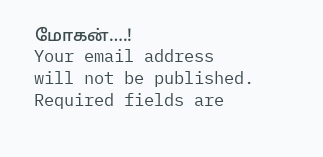மோகன்….!
Your email address will not be published. Required fields are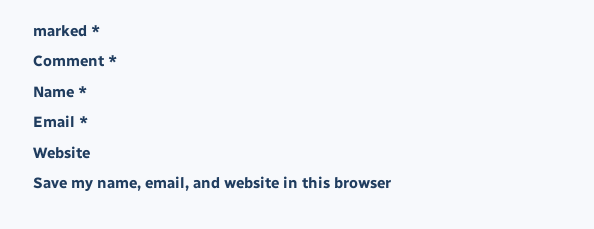marked *
Comment *
Name *
Email *
Website
Save my name, email, and website in this browser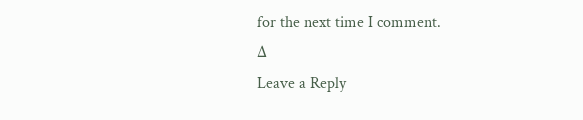for the next time I comment.
Δ
Leave a Reply